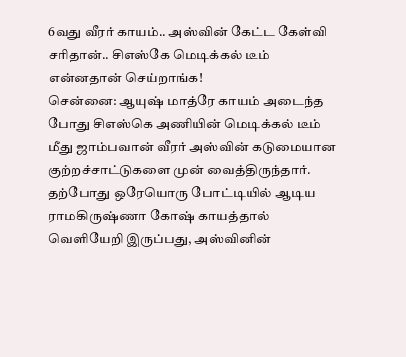6வது வீரர் காயம்.. அஸ்வின் கேட்ட கேள்வி சரிதான்.. சிஎஸ்கே மெடிக்கல் டீம் என்னதான் செய்றாங்க!
சென்னை: ஆயுஷ் மாத்ரே காயம் அடைந்த போது சிஎஸ்கெ அணியின் மெடிக்கல் டீம் மீது ஜாம்பவான் வீரர் அஸ்வின் கடுமையான குற்றச்சாட்டுகளை முன் வைத்திருந்தார். தற்போது ஒரேயொரு போட்டியில் ஆடிய ராமகிருஷ்ணா கோஷ் காயத்தால் வெளியேறி இருப்பது, அஸ்வினின்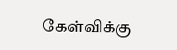கேள்விக்கு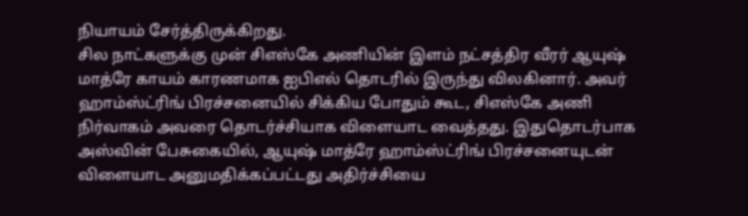நியாயம் சேர்த்திருக்கிறது.
சில நாட்களுக்கு முன் சிஎஸ்கே அணியின் இளம் நட்சத்திர வீரர் ஆயுஷ் மாத்ரே காயம் காரணமாக ஐபிஎல் தொடரில் இருந்து விலகினார். அவர் ஹாம்ஸ்ட்ரிங் பிரச்சனையில் சிக்கிய போதும் கூட, சிஎஸ்கே அணி நிர்வாகம் அவரை தொடர்ச்சியாக விளையாட வைத்தது. இதுதொடர்பாக அஸ்வின் பேசுகையில், ஆயுஷ் மாத்ரே ஹாம்ஸ்ட்ரிங் பிரச்சனையுடன் விளையாட அனுமதிக்கப்பட்டது அதிர்ச்சியை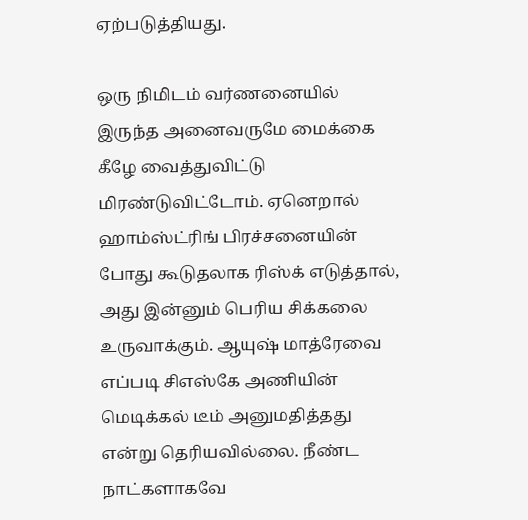ஏற்படுத்தியது.

ஒரு நிமிடம் வர்ணனையில் இருந்த அனைவருமே மைக்கை கீழே வைத்துவிட்டு மிரண்டுவிட்டோம். ஏனெறால் ஹாம்ஸ்ட்ரிங் பிரச்சனையின் போது கூடுதலாக ரிஸ்க் எடுத்தால், அது இன்னும் பெரிய சிக்கலை உருவாக்கும். ஆயுஷ் மாத்ரேவை எப்படி சிஎஸ்கே அணியின் மெடிக்கல் டீம் அனுமதித்தது என்று தெரியவில்லை. நீண்ட நாட்களாகவே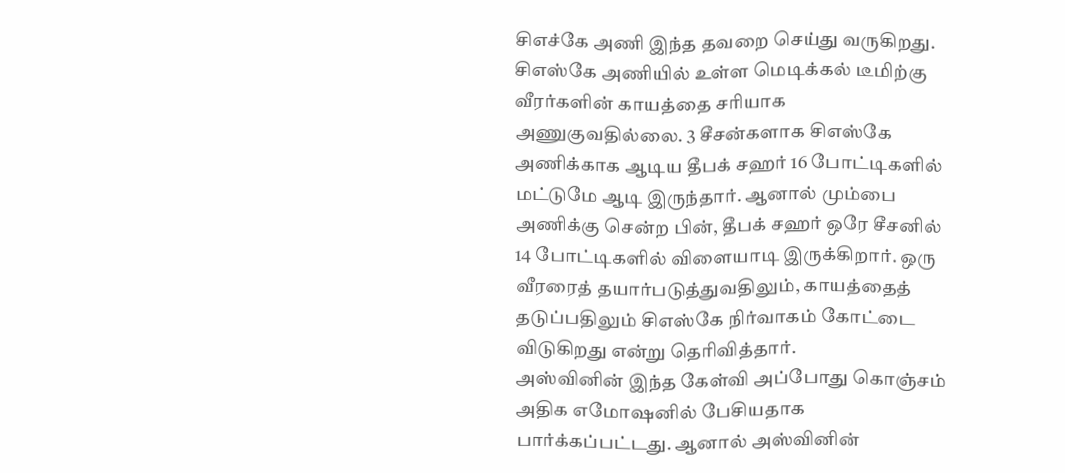சிஎச்கே அணி இந்த தவறை செய்து வருகிறது.
சிஎஸ்கே அணியில் உள்ள மெடிக்கல் டீமிற்கு வீரர்களின் காயத்தை சரியாக அணுகுவதில்லை. 3 சீசன்களாக சிஎஸ்கே அணிக்காக ஆடிய தீபக் சஹர் 16 போட்டிகளில் மட்டுமே ஆடி இருந்தார். ஆனால் மும்பை அணிக்கு சென்ற பின், தீபக் சஹர் ஒரே சீசனில் 14 போட்டிகளில் விளையாடி இருக்கிறார். ஒரு வீரரைத் தயார்படுத்துவதிலும், காயத்தைத் தடுப்பதிலும் சிஎஸ்கே நிர்வாகம் கோட்டை விடுகிறது என்று தெரிவித்தார்.
அஸ்வினின் இந்த கேள்வி அப்போது கொஞ்சம் அதிக எமோஷனில் பேசியதாக பார்க்கப்பட்டது. ஆனால் அஸ்வினின்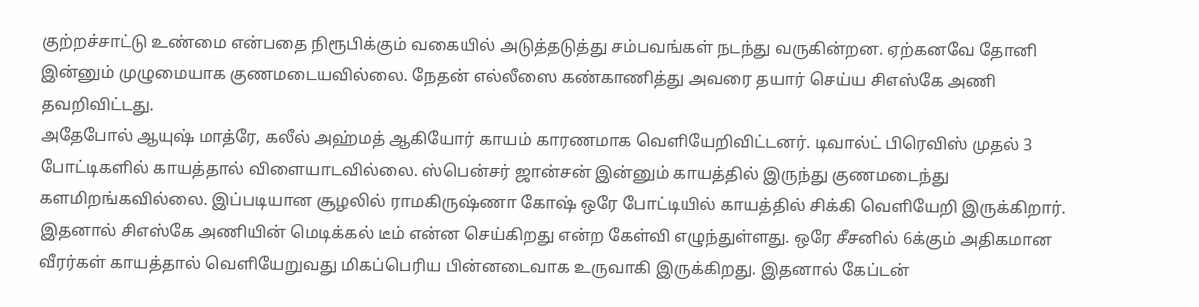குற்றச்சாட்டு உண்மை என்பதை நிரூபிக்கும் வகையில் அடுத்தடுத்து சம்பவங்கள் நடந்து வருகின்றன. ஏற்கனவே தோனி இன்னும் முழுமையாக குணமடையவில்லை. நேதன் எல்லீஸை கண்காணித்து அவரை தயார் செய்ய சிஎஸ்கே அணி தவறிவிட்டது.
அதேபோல் ஆயுஷ் மாத்ரே, கலீல் அஹ்மத் ஆகியோர் காயம் காரணமாக வெளியேறிவிட்டனர். டிவால்ட் பிரெவிஸ் முதல் 3 போட்டிகளில் காயத்தால் விளையாடவில்லை. ஸ்பென்சர் ஜான்சன் இன்னும் காயத்தில் இருந்து குணமடைந்து களமிறங்கவில்லை. இப்படியான சூழலில் ராமகிருஷ்ணா கோஷ் ஒரே போட்டியில் காயத்தில் சிக்கி வெளியேறி இருக்கிறார்.
இதனால் சிஎஸ்கே அணியின் மெடிக்கல் டீம் என்ன செய்கிறது என்ற கேள்வி எழுந்துள்ளது. ஒரே சீசனில் 6க்கும் அதிகமான வீரர்கள் காயத்தால் வெளியேறுவது மிகப்பெரிய பின்னடைவாக உருவாகி இருக்கிறது. இதனால் கேப்டன்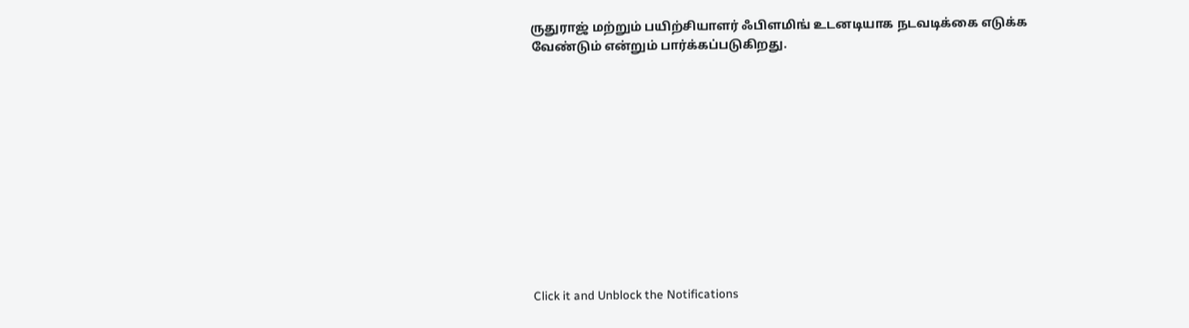ருதுராஜ் மற்றும் பயிற்சியாளர் ஃபிளமிங் உடனடியாக நடவடிக்கை எடுக்க வேண்டும் என்றும் பார்க்கப்படுகிறது.












Click it and Unblock the Notifications